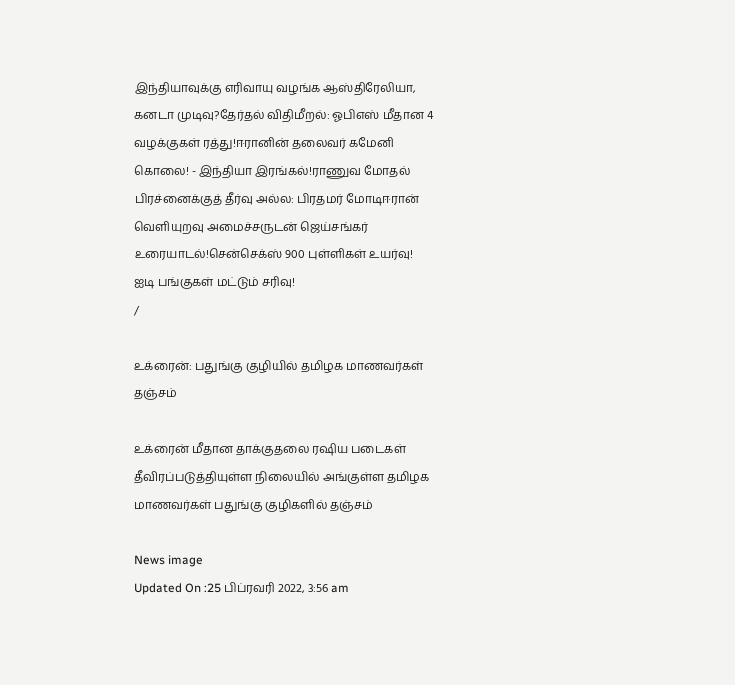இந்தியாவுக்கு எரிவாயு வழங்க ஆஸ்திரேலியா, கனடா முடிவு?தேர்தல் விதிமீறல்: ஓபிஎஸ் மீதான 4 வழக்குகள் ரத்து!ஈரானின் தலைவர் கமேனி கொலை! - இந்தியா இரங்கல்!ராணுவ மோதல் பிரச்னைக்குத் தீர்வு அல்ல: பிரதமர் மோடிஈரான் வெளியுறவு அமைச்சருடன் ஜெய்சங்கர் உரையாடல்!சென்செக்ஸ் 900 புள்ளிகள் உயர்வு! ஐடி பங்குகள் மட்டும் சரிவு!
/

உக்ரைன்: பதுங்கு குழியில் தமிழக மாணவர்கள் தஞ்சம்

உக்ரைன் மீதான தாக்குதலை ரஷிய படைகள் தீவிரப்படுத்தியுள்ள நிலையில் அங்குள்ள தமிழக மாணவர்கள் பதுங்கு குழிகளில் தஞ்சம்

News image
Updated On :25 பிப்ரவரி 2022, 3:56 am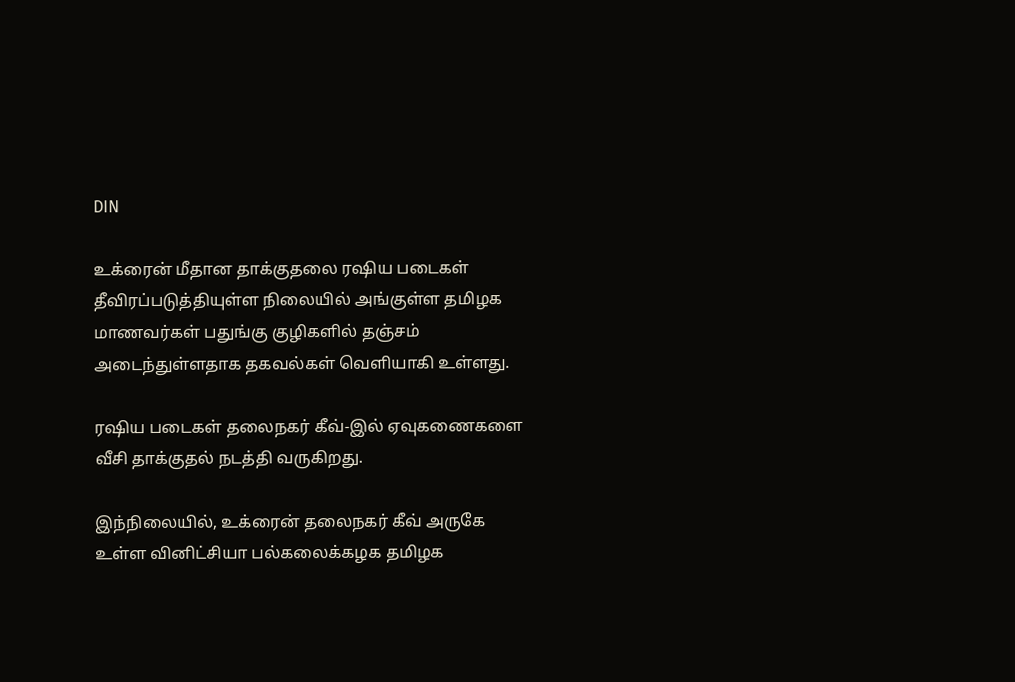DIN

உக்ரைன் மீதான தாக்குதலை ரஷிய படைகள் தீவிரப்படுத்தியுள்ள நிலையில் அங்குள்ள தமிழக மாணவர்கள் பதுங்கு குழிகளில் தஞ்சம் அடைந்துள்ளதாக தகவல்கள் வெளியாகி உள்ளது.

ரஷிய படைகள் தலைநகர் கீவ்-இல் ஏவுகணைகளை வீசி தாக்குதல் நடத்தி வருகிறது.

இந்நிலையில், உக்ரைன் தலைநகர் கீவ் அருகே உள்ள வினிட்சியா பல்கலைக்கழக தமிழக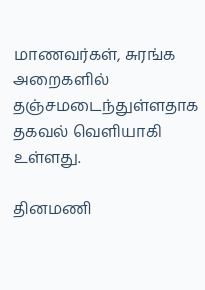மாணவர்கள், சுரங்க அறைகளில் தஞ்சமடைந்துள்ளதாக தகவல் வெளியாகி உள்ளது.

தினமணி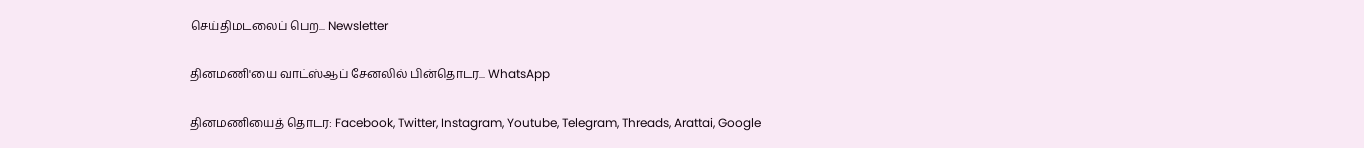செய்திமடலைப் பெற... Newsletter

தினமணி'யை வாட்ஸ்ஆப் சேனலில் பின்தொடர... WhatsApp

தினமணியைத் தொடர: Facebook, Twitter, Instagram, Youtube, Telegram, Threads, Arattai, Google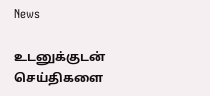News

உடனுக்குடன் செய்திகளை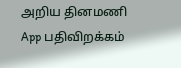அறிய தினமணி App பதிவிறக்கம்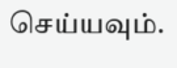செய்யவும்.